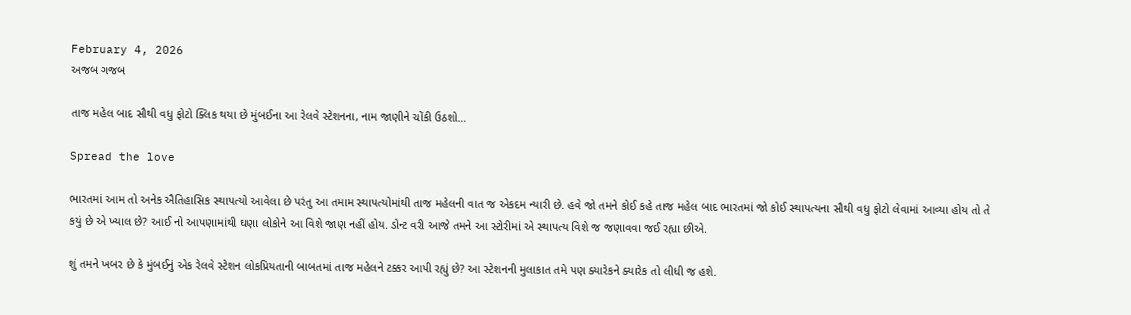February 4, 2026
અજબ ગજબ

તાજ મહેલ બાદ સૌથી વધુ ફોટો ક્લિક થયા છે મુંબઈના આ રેલવે સ્ટેશનના, નામ જાણીને ચોંકી ઉઠશો…

Spread the love

ભારતમાં આમ તો અનેક ઐતિહાસિક સ્થાપત્યો આવેલા છે પરંતુ આ તમામ સ્થાપત્યોમાંથી તાજ મહેલની વાત જ એકદમ ન્યારી છે. હવે જો તમને કોઈ કહે તાજ મહેલ બાદ ભારતમાં જો કોઈ સ્થાપત્યના સૌથી વધુ ફોટો લેવામાં આવ્યા હોય તો તે કયું છે એ ખ્યાલ છે? આઈ નો આપણામાંથી ઘણા લોકોને આ વિશે જાણ નહીં હોય. ડોન્ટ વરી આજે તમને આ સ્ટોરીમાં એ સ્થાપત્ય વિશે જ જણાવવા જઈ રહ્યા છીએ.

શું તમને ખબર છે કે મુંબઈનું એક રેલવે સ્ટેશન લોકપ્રિયતાની બાબતમાં તાજ મહેલને ટક્કર આપી રહ્યું છે? આ સ્ટેશનની મુલાકાત તમે પણ ક્યારેકને ક્યારેક તો લીધી જ હશે.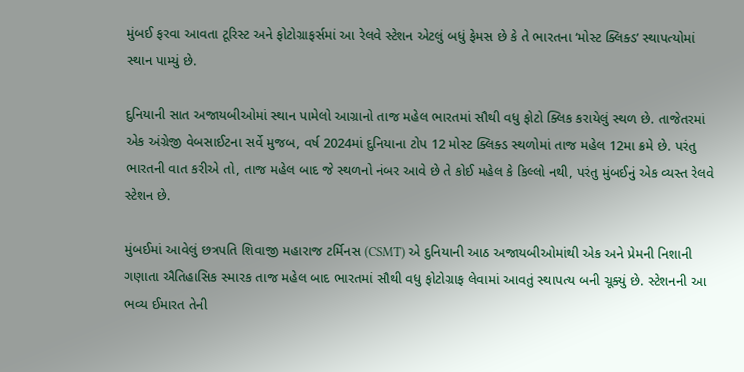મુંબઈ ફરવા આવતા ટૂરિસ્ટ અને ફોટોગ્રાફર્સમાં આ રેલવે સ્ટેશન એટલું બધું ફેમસ છે કે તે ભારતના ‘મોસ્ટ ક્લિક્ડ’ સ્થાપત્યોમાં સ્થાન પામ્યું છે.

દુનિયાની સાત અજાયબીઓમાં સ્થાન પામેલો આગ્રાનો તાજ મહેલ ભારતમાં સૌથી વધુ ફોટો ક્લિક કરાયેલું સ્થળ છે. તાજેતરમાં એક અંગ્રેજી વેબસાઈટના સર્વે મુજબ, વર્ષ 2024માં દુનિયાના ટોપ 12 મોસ્ટ ક્લિક્ડ સ્થળોમાં તાજ મહેલ 12મા ક્રમે છે. પરંતુ ભારતની વાત કરીએ તો, તાજ મહેલ બાદ જે સ્થળનો નંબર આવે છે તે કોઈ મહેલ કે કિલ્લો નથી, પરંતુ મુંબઈનું એક વ્યસ્ત રેલવે સ્ટેશન છે.

મુંબઈમાં આવેલું છત્રપતિ શિવાજી મહારાજ ટર્મિનસ (CSMT) એ દુનિયાની આઠ અજાયબીઓમાંથી એક અને પ્રેમની નિશાની ગણાતા ઐતિહાસિક સ્મારક તાજ મહેલ બાદ ભારતમાં સૌથી વધુ ફોટોગ્રાફ લેવામાં આવતું સ્થાપત્ય બની ચૂક્યું છે. સ્ટેશનની આ ભવ્ય ઈમારત તેની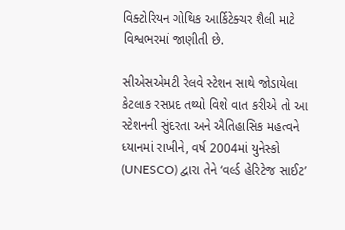વિક્ટોરિયન ગોથિક આર્કિટેક્ચર શૈલી માટે વિશ્વભરમાં જાણીતી છે.

સીએસએમટી રેલવે સ્ટેશન સાથે જોડાયેલા કેટલાક રસપ્રદ તથ્યો વિશે વાત કરીએ તો આ સ્ટેશનની સુંદરતા અને ઐતિહાસિક મહત્વને ધ્યાનમાં રાખીને, વર્ષ 2004માં યુનેસ્કો (UNESCO) દ્વારા તેને ‘વર્લ્ડ હેરિટેજ સાઈટ’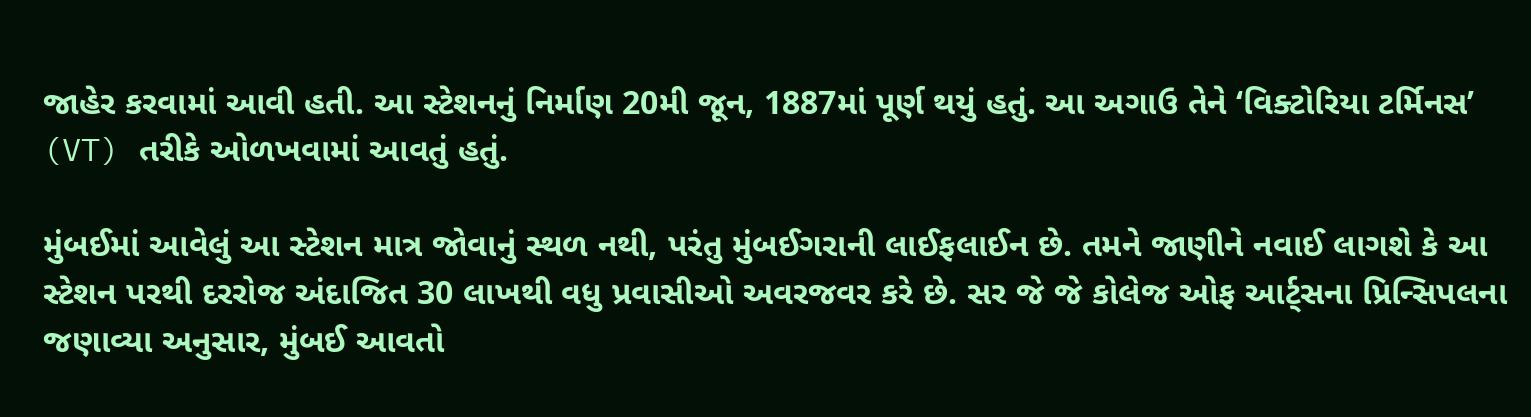જાહેર કરવામાં આવી હતી. આ સ્ટેશનનું નિર્માણ 20મી જૂન, 1887માં પૂર્ણ થયું હતું. આ અગાઉ તેને ‘વિક્ટોરિયા ટર્મિનસ’ (VT) તરીકે ઓળખવામાં આવતું હતું.

મુંબઈમાં આવેલું આ સ્ટેશન માત્ર જોવાનું સ્થળ નથી, પરંતુ મુંબઈગરાની લાઈફલાઈન છે. તમને જાણીને નવાઈ લાગશે કે આ સ્ટેશન પરથી દરરોજ અંદાજિત 30 લાખથી વધુ પ્રવાસીઓ અવરજવર કરે છે. સર જે જે કોલેજ ઓફ આર્ટ્સના પ્રિન્સિપલના જણાવ્યા અનુસાર, મુંબઈ આવતો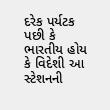દરેક પર્યટક પછી કે ભારતીય હોય કે વિદેશી આ સ્ટેશનની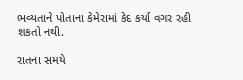ભવ્યતાને પોતાના કેમેરામાં કેદ કર્યા વગર રહી શકતો નથી.

રાતના સમયે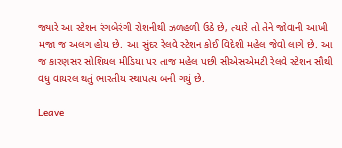જ્યારે આ સ્ટેશન રંગબેરંગી રોશનીથી ઝળહળી ઉઠે છે, ત્યારે તો તેને જોવાની આખી મજા જ અલગ હોય છે. આ સુંદર રેલવે સ્ટેશન કોઈ વિદેશી મહેલ જેવો લાગે છે. આ જ કારણસર સોશિયલ મીડિયા પર તાજ મહેલ પછી સીએસએમટી રેલવે સ્ટેશન સૌથી વધુ વાયરલ થતું ભારતીય સ્થાપત્ય બની ગયું છે.

Leave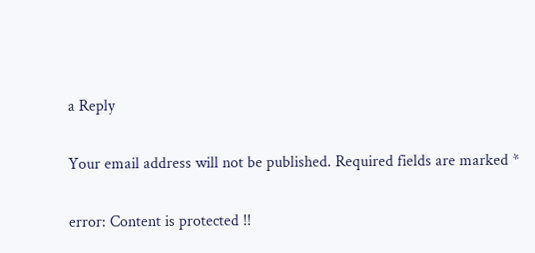a Reply

Your email address will not be published. Required fields are marked *

error: Content is protected !!